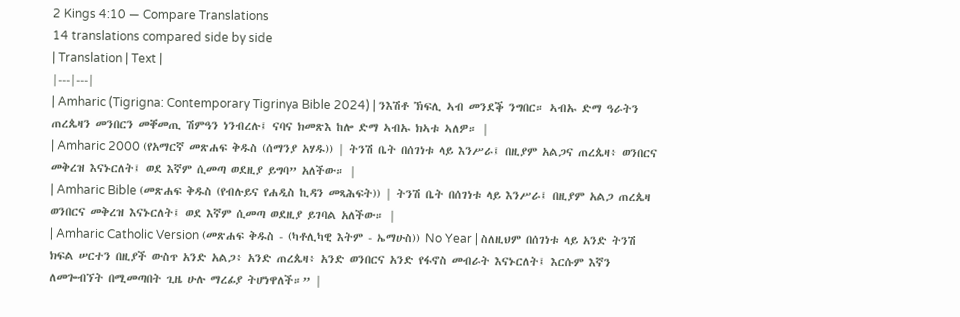2 Kings 4:10 — Compare Translations
14 translations compared side by side
| Translation | Text |
|---|---|
| Amharic (Tigrigna: Contemporary Tigrinya Bible 2024) | ንእሽቶ ኽፍሊ ኣብ መንደቕ ንግበር። ኣብኡ ድማ ዓራትን ጠረጴዛን መንበርን መቐመጢ ሽምዓን ነንብረሉ፤ ናባና ክመጽእ ከሎ ድማ ኣብኡ ክኣቱ ኣለዎ። |
| Amharic 2000 (የአማርኛ መጽሐፍ ቅዱስ (ሰማንያ አሃዱ)) | ትንሽ ቤት በሰገነቱ ላይ እንሥራ፤ በዚያም አልጋና ጠረጴዛ፥ ወንበርና መቅረዝ እናኑርለት፤ ወደ እኛም ሲመጣ ወደዚያ ይግባ” አለችው። |
| Amharic Bible (መጽሐፍ ቅዱስ (የብሉይና የሐዲስ ኪዳን መጻሕፍት)) | ትንሽ ቤት በሰገነቱ ላይ እንሥራ፤ በዚያም አልጋ ጠረጴዛ ወንበርና መቅረዝ እናኑርለት፤ ወደ እኛም ሲመጣ ወደዚያ ይገባል አለችው። |
| Amharic Catholic Version (መጽሐፍ ቅዱስ - (ካቶሊካዊ እትም - ኤማሁስ)) No Year | ስለዚህም በሰገነቱ ላይ አንድ ትንሽ ክፍል ሠርተን በዚያች ውስጥ አንድ አልጋ፥ አንድ ጠረጴዛ፥ አንድ ወንበርና አንድ የፋኖስ መብራት እናኑርለት፤ እርሱም እኛን ለመጐብኘት በሚመጣበት ጊዜ ሁሉ ማረፊያ ትሆነዋለች።” |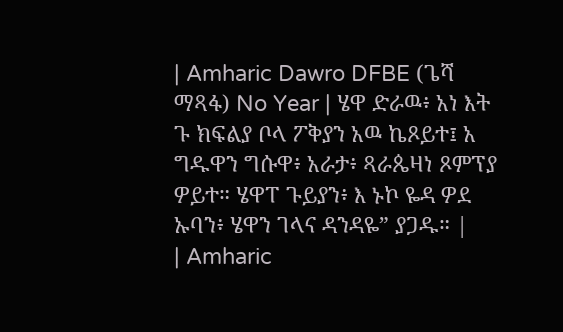| Amharic Dawro DFBE (ጌሻ ማጻፋ) No Year | ሄዋ ድራዉ፥ አነ እት ጉ ክፍልያ ቦላ ፖቅያን አዉ ኬጾይተ፤ አ ግዱዋን ግሱዋ፥ አራታ፥ ጻራጴዛነ ጾምፕያ ዎይተ። ሄዋፐ ጉይያን፥ እ ኑኮ ዬዳ ዎደ ኡባን፥ ሄዋን ገላና ዳንዳዬ” ያጋዱ። |
| Amharic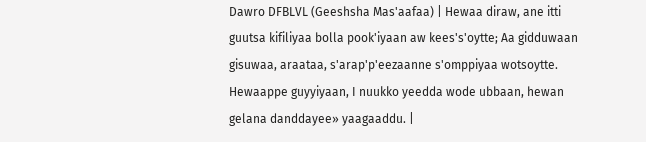Dawro DFBLVL (Geeshsha Mas'aafaa) | Hewaa diraw, ane itti guutsa kifiliyaa bolla pook'iyaan aw kees's'oytte; Aa gidduwaan gisuwaa, araataa, s'arap'p'eezaanne s'omppiyaa wotsoytte. Hewaappe guyyiyaan, I nuukko yeedda wode ubbaan, hewan gelana danddayee» yaagaaddu. |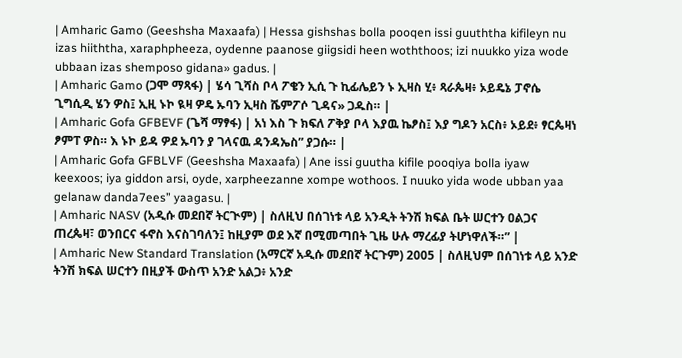| Amharic Gamo (Geeshsha Maxaafa) | Hessa gishshas bolla pooqen issi guuththa kifileyn nu izas hiiththa, xaraphpheeza, oydenne paanose giigsidi heen woththoos; izi nuukko yiza wode ubbaan izas shemposo gidana» gadus. |
| Amharic Gamo (ጋሞ ማጻፋ) | ሄሳ ጊሻስ ቦላ ፖቄን ኢሲ ጉ ኪፊሌይን ኑ ኢዛስ ሂ፥ ጻራጴዛ፥ ኦይዴኔ ፓኖሴ ጊግሲዲ ሄን ዎስ፤ ኢዚ ኑኮ ዪዛ ዎዴ ኡባን ኢዛስ ሼምፖሶ ጊዳና» ጋዱስ። |
| Amharic Gofa GFBEVF (ጌሻ ማፃፋ) | አነ እስ ጉ ክፍለ ፖቅያ ቦላ እያዉ ኬፆስ፤ እያ ግዶን አርስ፥ ኦይደ፥ ፃርጴዛነ ፆምፐ ዎስ። እ ኑኮ ይዳ ዎደ ኡባን ያ ገላናዉ ዳንዳኤስ” ያጋሱ። |
| Amharic Gofa GFBLVF (Geeshsha Maxaafa) | Ane issi guutha kifile pooqiya bolla iyaw keexoos; iya giddon arsi, oyde, xarpheezanne xompe wothoos. I nuuko yida wode ubban yaa gelanaw danda7ees” yaagasu. |
| Amharic NASV (አዲሱ መደበኛ ትርጒም) | ስለዚህ በሰገነቱ ላይ አንዲት ትንሽ ክፍል ቤት ሠርተን ዐልጋና ጠረጴዛ፣ ወንበርና ፋኖስ እናስገባለን፤ ከዚያም ወደ እኛ በሚመጣበት ጊዜ ሁሉ ማረፊያ ትሆነዋለች።” |
| Amharic New Standard Translation (አማርኛ አዲሱ መደበኛ ትርጉም) 2005 | ስለዚህም በሰገነቱ ላይ አንድ ትንሽ ክፍል ሠርተን በዚያች ውስጥ አንድ አልጋ፥ አንድ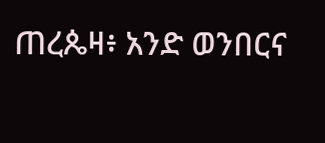ጠረጴዛ፥ አንድ ወንበርና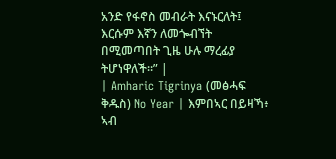አንድ የፋኖስ መብራት እናኑርለት፤ እርሱም እኛን ለመጐብኘት በሚመጣበት ጊዜ ሁሉ ማረፊያ ትሆነዋለች።” |
| Amharic Tigrinya (መፅሓፍ ቅዱስ) No Year | እምበኣር በይዛኻ፥ ኣብ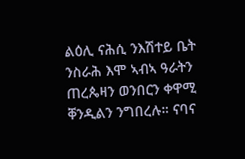ልዕሊ ናሕሲ ንእሽተይ ቤት ንስራሕ እሞ ኣብኣ ዓራትን ጠረጴዛን ወንበርን ቀዋሚ ቐንዲልን ንግበረሉ። ናባና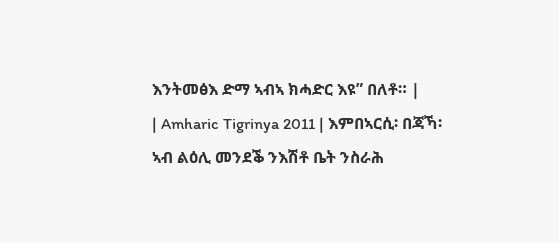እንትመፅእ ድማ ኣብኣ ክሓድር እዩ” በለቶ። |
| Amharic Tigrinya 2011 | እምበኣርሲ፡ በጃኻ፡ ኣብ ልዕሊ መንደቕ ንእሽቶ ቤት ንስራሕ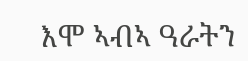እሞ ኣብኣ ዓራትን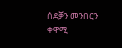ሰደቓን መንበርን ቀዋሚ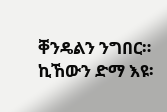ቐንዴልን ንግበር። ኪኸውን ድማ እዩ፡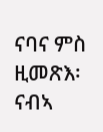ናባና ምስ ዚመጽእ፡ ናብኣ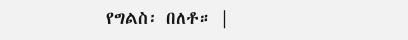የግልስ፡ በለቶ። |